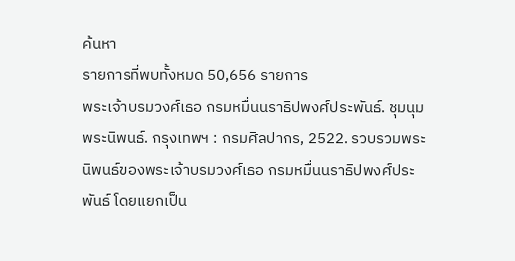ค้นหา
รายการที่พบทั้งหมด 50,656 รายการ
พระเจ้าบรมวงศ์เธอ กรมหมื่นนราธิปพงศ์ประพันธ์. ชุมนุมพระนิพนธ์. กรุงเทพฯ : กรมศิลปากร, 2522. รวบรวมพระนิพนธ์ของพระเจ้าบรมวงศ์เธอ กรมหมื่นนราธิปพงศ์ประพันธ์ โดยแยกเป็น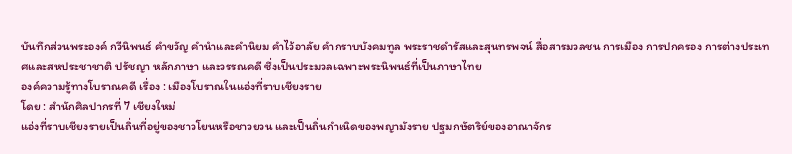บันทึกส่วนพระองค์ กวีนิพนธ์ คำขวัญ คำนำและคำนิยม คำไว้อาลัย คำกราบบังคมทูล พระราชดำรัสและสุนทรพจน์ สื่อสารมวลชน การเมือง การปกครอง การต่างประเทศและสหประชาชาติ ปรัชญา หลักภาษา และวรรณคดี ซึ่งเป็นประมวลเฉพาะพระนิพนธ์ที่เป็นภาษาไทย
องค์ความรู้ทางโบราณคดี เรื่อง : เมืองโบราณในแอ่งที่ราบเชียงราย
โดย : สำนักศิลปากรที่ 7 เชียงใหม่
แอ่งที่ราบเชียงรายเป็นถิ่นที่อยู่ของชาวโยนหรือชาวยวน และเป็นถิ่นกำเนิดของพญามังราย ปฐมกษัตริย์ของอาณาจักร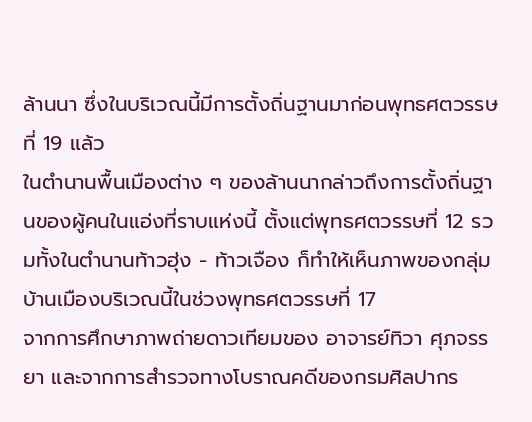ล้านนา ซึ่งในบริเวณนี้มีการตั้งถิ่นฐานมาก่อนพุทธศตวรรษที่ 19 แล้ว
ในตำนานพื้นเมืองต่าง ๆ ของล้านนากล่าวถึงการตั้งถิ่นฐานของผู้คนในแอ่งที่ราบแห่งนี้ ตั้งแต่พุทธศตวรรษที่ 12 รวมทั้งในตำนานท้าวฮุ่ง - ท้าวเจือง ก็ทำให้เห็นภาพของกลุ่มบ้านเมืองบริเวณนี้ในช่วงพุทธศตวรรษที่ 17
จากการศึกษาภาพถ่ายดาวเทียมของ อาจารย์ทิวา ศุภจรรยา และจากการสำรวจทางโบราณคดีของกรมศิลปากร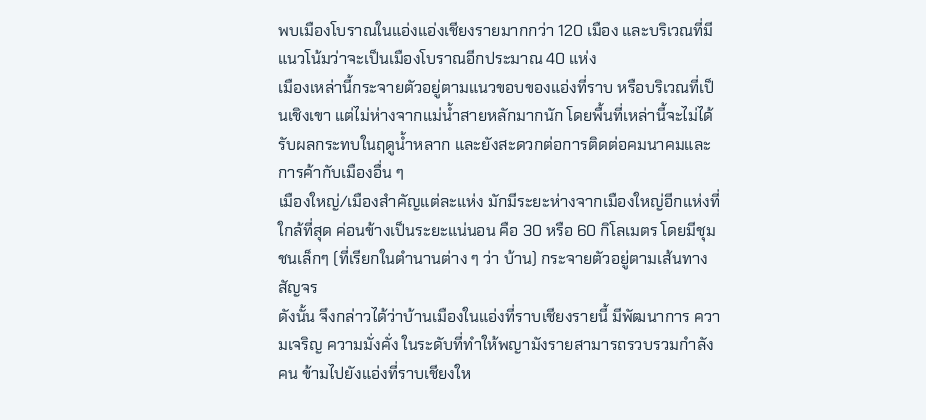พบเมืองโบราณในแอ่งแอ่งเชียงรายมากกว่า 120 เมือง และบริเวณที่มีแนวโน้มว่าจะเป็นเมืองโบราณอีกประมาณ 40 แห่ง
เมืองเหล่านี้กระจายตัวอยู่ตามแนวขอบของแอ่งที่ราบ หรือบริเวณที่เป็นเชิงเขา แต่ไม่ห่างจากแม่น้ำสายหลักมากนัก โดยพื้นที่เหล่านี้จะไม่ได้รับผลกระทบในฤดูน้ำหลาก และยังสะดวกต่อการติดต่อคมนาคมและการค้ากับเมืองอื่น ๆ
เมืองใหญ่/เมืองสำคัญแต่ละแห่ง มักมีระยะห่างจากเมืองใหญ่อีกแห่งที่ใกล้ที่สุด ค่อนข้างเป็นระยะแน่นอน คือ 30 หรือ 60 กิโลเมตร โดยมีชุมชนเล็กๆ (ที่เรียกในตำนานต่าง ๆ ว่า บ้าน) กระจายตัวอยู่ตามเส้นทางสัญจร
ดังนั้น จึงกล่าวได้ว่าบ้านเมืองในแอ่งที่ราบเชียงรายนี้ มีพัฒนาการ ความเจริญ ความมั่งคั่ง ในระดับที่ทำให้พญามังรายสามารถรวบรวมกำลังคน ข้ามไปยังแอ่งที่ราบเชียงให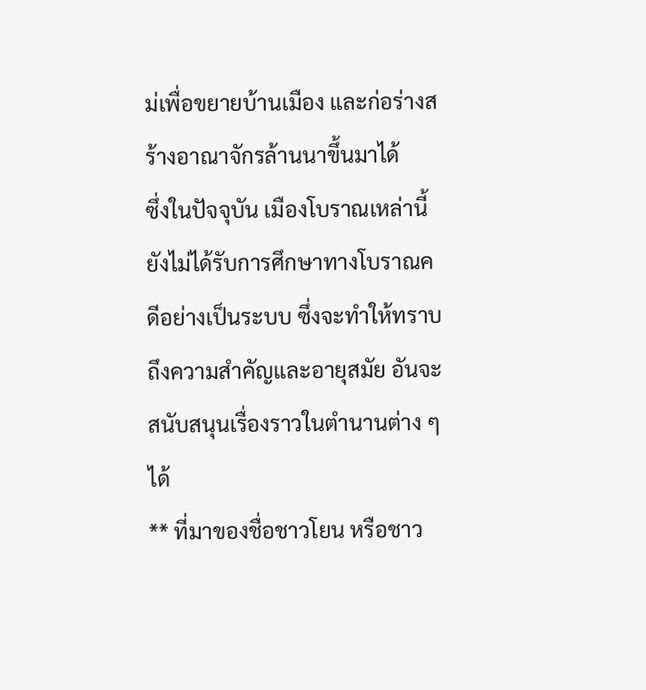ม่เพื่อขยายบ้านเมือง และก่อร่างสร้างอาณาจักรล้านนาขึ้นมาได้
ซึ่งในปัจจุบัน เมืองโบราณเหล่านี้ยังไม่ได้รับการศึกษาทางโบราณคดีอย่างเป็นระบบ ซึ่งจะทำให้ทราบถึงความสำคัญและอายุสมัย อันจะสนับสนุนเรื่องราวในตำนานต่าง ๆ ได้
** ที่มาของชื่อชาวโยน หรือชาว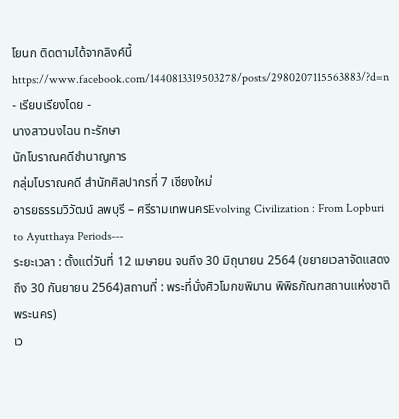โยนก ติดตามได้จากลิงค์นี้
https://www.facebook.com/1440813319503278/posts/2980207115563883/?d=n
- เรียบเรียงโดย -
นางสาวนงไฉน ทะรักษา
นักโบราณคดีชำนาญการ
กลุ่มโบราณคดี สำนักศิลปากรที่ 7 เชียงใหม่
อารยธรรมวิวัฒน์ ลพบุรี – ศรีรามเทพนครEvolving Civilization : From Lopburi to Ayutthaya Periods---
ระยะเวลา : ตั้งแต่วันที่ 12 เมษายน จนถึง 30 มิถุนายน 2564 (ขยายเวลาจัดแสดงถึง 30 กันยายน 2564)สถานที่ : พระที่นั่งศิวโมกขพิมาน พิพิธภัณฑสถานแห่งชาติ พระนคร)
เว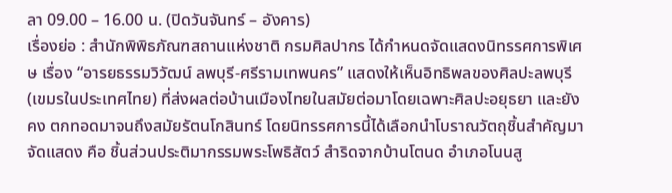ลา 09.00 – 16.00 น. (ปิดวันจันทร์ – อังคาร)
เรื่องย่อ : สำนักพิพิธภัณฑสถานแห่งชาติ กรมศิลปากร ได้กำหนดจัดแสดงนิทรรศการพิเศษ เรื่อง “อารยธรรมวิวัฒน์ ลพบุรี-ศรีรามเทพนคร” แสดงให้เห็นอิทธิพลของศิลปะลพบุรี (เขมรในประเทศไทย) ที่ส่งผลต่อบ้านเมืองไทยในสมัยต่อมาโดยเฉพาะศิลปะอยุธยา และยังคง ตกทอดมาจนถึงสมัยรัตนโกสินทร์ โดยนิทรรศการนี้ได้เลือกนำโบราณวัตถุชิ้นสำคัญมาจัดแสดง คือ ชิ้นส่วนประติมากรรมพระโพธิสัตว์ สำริดจากบ้านโตนด อำเภอโนนสู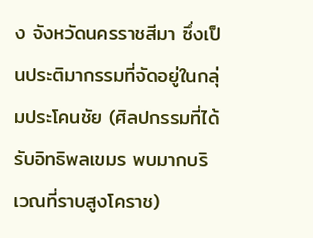ง จังหวัดนครราชสีมา ซึ่งเป็นประติมากรรมที่จัดอยู่ในกลุ่มประโคนชัย (ศิลปกรรมที่ได้รับอิทธิพลเขมร พบมากบริเวณที่ราบสูงโคราช)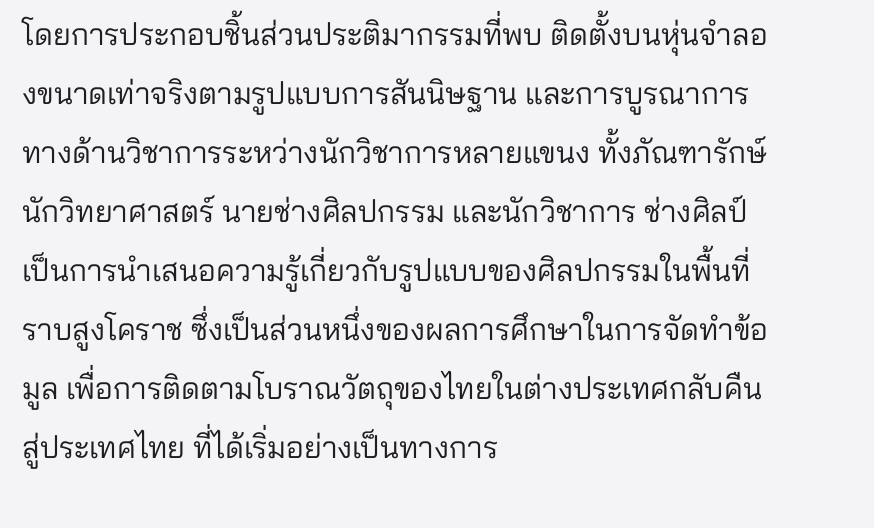โดยการประกอบชิ้นส่วนประติมากรรมที่พบ ติดตั้งบนหุ่นจำลองขนาดเท่าจริงตามรูปแบบการสันนิษฐาน และการบูรณาการทางด้านวิชาการระหว่างนักวิชาการหลายแขนง ทั้งภัณฑารักษ์ นักวิทยาศาสตร์ นายช่างศิลปกรรม และนักวิชาการ ช่างศิลป์ เป็นการนำเสนอความรู้เกี่ยวกับรูปแบบของศิลปกรรมในพื้นที่ราบสูงโคราช ซึ่งเป็นส่วนหนึ่งของผลการศึกษาในการจัดทำข้อมูล เพื่อการติดตามโบราณวัตถุของไทยในต่างประเทศกลับคืนสู่ประเทศไทย ที่ได้เริ่มอย่างเป็นทางการ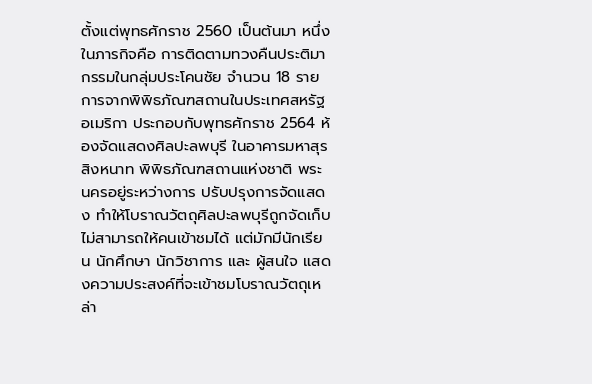ตั้งแต่พุทธศักราช 2560 เป็นต้นมา หนึ่งในภารกิจคือ การติดตามทวงคืนประติมากรรมในกลุ่มประโคนชัย จำนวน 18 รายการจากพิพิธภัณฑสถานในประเทศสหรัฐอเมริกา ประกอบกับพุทธศักราช 2564 ห้องจัดแสดงศิลปะลพบุรี ในอาคารมหาสุรสิงหนาท พิพิธภัณฑสถานแห่งชาติ พระนครอยู่ระหว่างการ ปรับปรุงการจัดแสดง ทำให้โบราณวัตถุศิลปะลพบุรีถูกจัดเก็บไม่สามารถให้คนเข้าชมได้ แต่มักมีนักเรียน นักศึกษา นักวิชาการ และ ผู้สนใจ แสดงความประสงค์ที่จะเข้าชมโบราณวัตถุเหล่า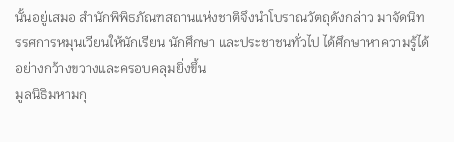นั้นอยู่เสมอ สำนักพิพิธภัณฑสถานแห่งชาติจึงนำโบราณวัตถุดังกล่าว มาจัดนิทรรศการหมุนเวียนให้นักเรียน นักศึกษา และประชาชนทั่วไป ได้ศึกษาหาความรู้ได้อย่างกว้างขวางและครอบคลุมยิ่งขึ้น
มูลนิธิมหามกุ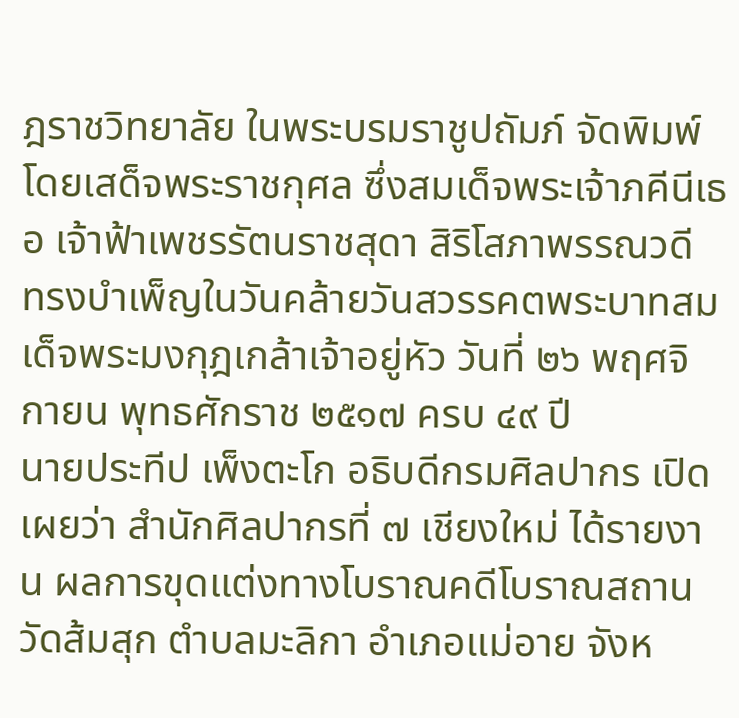ฎราชวิทยาลัย ในพระบรมราชูปถัมภ์ จัดพิมพ์โดยเสด็จพระราชกุศล ซึ่งสมเด็จพระเจ้าภคีนีเธอ เจ้าฟ้าเพชรรัตนราชสุดา สิริโสภาพรรณวดี ทรงบำเพ็ญในวันคล้ายวันสวรรคตพระบาทสมเด็จพระมงกุฎเกล้าเจ้าอยู่หัว วันที่ ๒๖ พฤศจิกายน พุทธศักราช ๒๕๑๗ ครบ ๔๙ ปี
นายประทีป เพ็งตะโก อธิบดีกรมศิลปากร เปิดเผยว่า สำนักศิลปากรที่ ๗ เชียงใหม่ ได้รายงาน ผลการขุดแต่งทางโบราณคดีโบราณสถานวัดส้มสุก ตำบลมะลิกา อำเภอแม่อาย จังห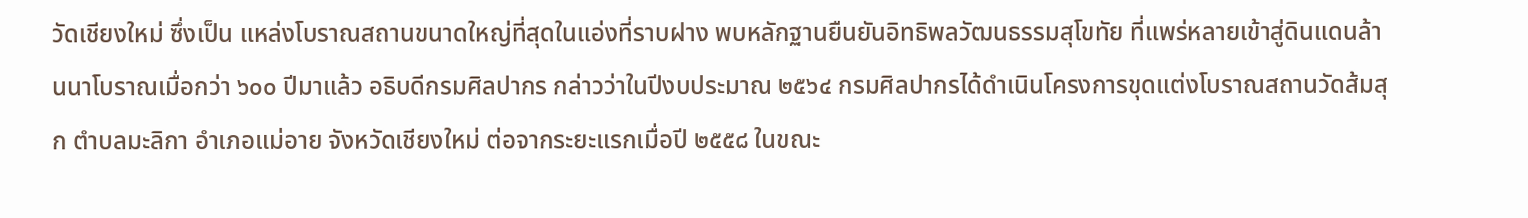วัดเชียงใหม่ ซึ่งเป็น แหล่งโบราณสถานขนาดใหญ่ที่สุดในแอ่งที่ราบฝาง พบหลักฐานยืนยันอิทธิพลวัฒนธรรมสุโขทัย ที่แพร่หลายเข้าสู่ดินแดนล้านนาโบราณเมื่อกว่า ๖๐๐ ปีมาแล้ว อธิบดีกรมศิลปากร กล่าวว่าในปีงบประมาณ ๒๕๖๔ กรมศิลปากรได้ดำเนินโครงการขุดแต่งโบราณสถานวัดส้มสุก ตำบลมะลิกา อำเภอแม่อาย จังหวัดเชียงใหม่ ต่อจากระยะแรกเมื่อปี ๒๕๕๘ ในขณะ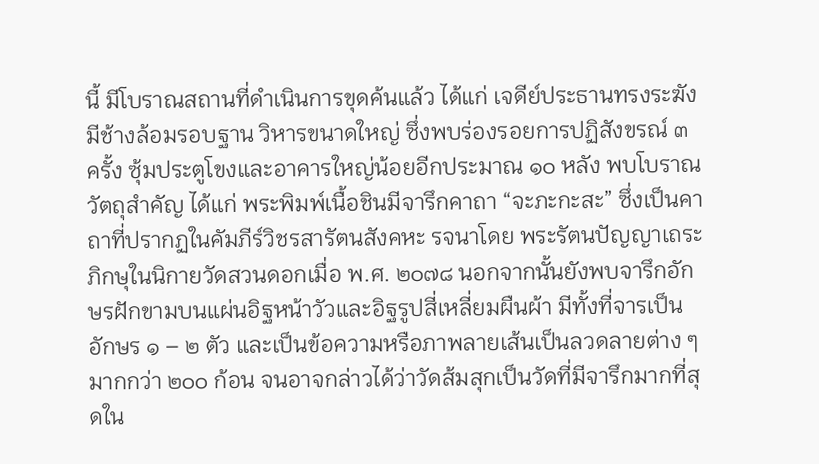นี้ มีโบราณสถานที่ดำเนินการขุดค้นแล้ว ได้แก่ เจดีย์ประธานทรงระฆังมีช้างล้อมรอบฐาน วิหารขนาดใหญ่ ซึ่งพบร่องรอยการปฏิสังขรณ์ ๓ ครั้ง ซุ้มประตูโขงและอาคารใหญ่น้อยอีกประมาณ ๑๐ หลัง พบโบราณวัตถุสำคัญ ได้แก่ พระพิมพ์เนื้อชินมีจารึกคาถา “จะภะกะสะ” ซึ่งเป็นคาถาที่ปรากฏในคัมภีร์วิชรสารัตนสังคหะ รจนาโดย พระรัตนปัญญาเถระภิกษุในนิกายวัดสวนดอกเมื่อ พ.ศ. ๒๐๗๘ นอกจากนั้นยังพบจารึกอักษรฝักขามบนแผ่นอิฐหน้าวัวและอิฐรูปสี่เหลี่ยมผืนผ้า มีทั้งที่จารเป็นอักษร ๑ – ๒ ตัว และเป็นข้อความหรือภาพลายเส้นเป็นลวดลายต่าง ๆ มากกว่า ๒๐๐ ก้อน จนอาจกล่าวได้ว่าวัดส้มสุกเป็นวัดที่มีจารึกมากที่สุดใน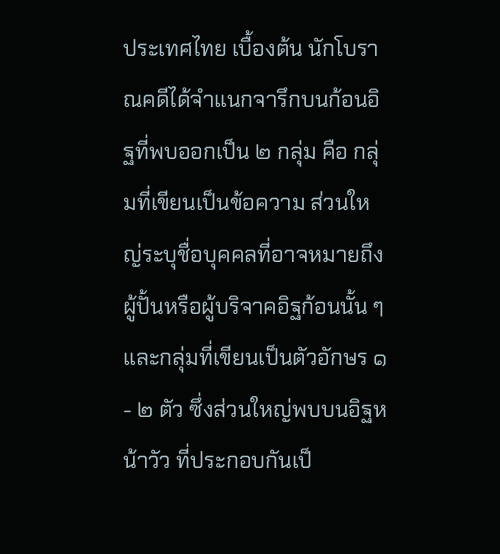ประเทศไทย เบื้องต้น นักโบราณคดีได้จำแนกจารึกบนก้อนอิฐที่พบออกเป็น ๒ กลุ่ม คือ กลุ่มที่เขียนเป็นข้อความ ส่วนใหญ่ระบุชื่อบุคคลที่อาจหมายถึงผู้ปั้นหรือผู้บริจาคอิฐก้อนนั้น ๆ และกลุ่มที่เขียนเป็นตัวอักษร ๑ - ๒ ตัว ซึ่งส่วนใหญ่พบบนอิฐหน้าวัว ที่ประกอบกันเป็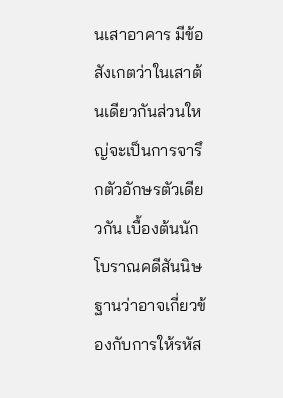นเสาอาคาร มีข้อสังเกตว่าในเสาต้นเดียวกันส่วนใหญ่จะเป็นการจารึกตัวอักษรตัวเดียวกัน เบื้องต้นนักโบราณคดีสันนิษฐานว่าอาจเกี่ยวข้องกับการให้รหัส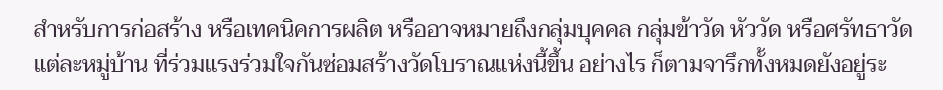สำหรับการก่อสร้าง หรือเทคนิคการผลิต หรืออาจหมายถึงกลุ่มบุคคล กลุ่มข้าวัด หัววัด หรือศรัทธาวัดแต่ละหมู่บ้าน ที่ร่วมแรงร่วมใจกันซ่อมสร้างวัดโบราณแห่งนี้ขึ้น อย่างไร ก็ตามจารึกทั้งหมดยังอยู่ระ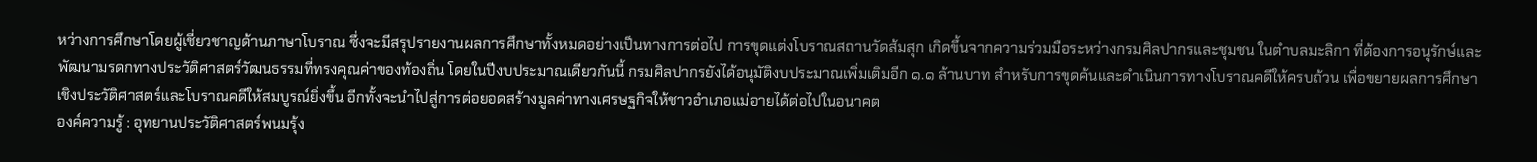หว่างการศึกษาโดยผู้เชี่ยวชาญด้านภาษาโบราณ ซึ่งจะมีสรุปรายงานผลการศึกษาทั้งหมดอย่างเป็นทางการต่อไป การขุดแต่งโบราณสถานวัดส้มสุก เกิดขึ้นจากความร่วมมือระหว่างกรมศิลปากรและชุมชน ในตำบลมะลิกา ที่ต้องการอนุรักษ์และพัฒนามรดกทางประวัติศาสตร์วัฒนธรรมที่ทรงคุณค่าของท้องถิ่น โดยในปีงบประมาณเดียวกันนี้ กรมศิลปากรยังได้อนุมัติงบประมาณเพิ่มเติมอีก ๑.๑ ล้านบาท สำหรับการขุดค้นและดำเนินการทางโบราณคดีให้ครบถ้วน เพื่อขยายผลการศึกษาเชิงประวัติศาสตร์และโบราณคดีให้สมบูรณ์ยิ่งขึ้น อีกทั้งจะนำไปสู่การต่อยอดสร้างมูลค่าทางเศรษฐกิจให้ชาวอำเภอแม่อายได้ต่อไปในอนาคต
องค์ความรู้ : อุทยานประวัติศาสตร์พนมรุ้ง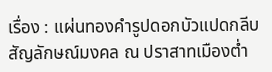เรื่อง : แผ่นทองคำรูปดอกบัวแปดกลีบ สัญลักษณ์มงคล ณ ปราสาทเมืองต่ำ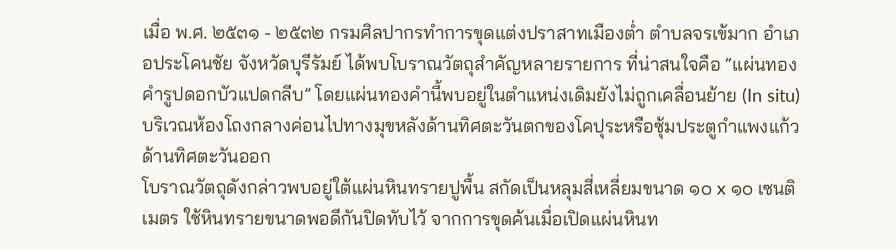เมื่อ พ.ศ. ๒๕๓๑ - ๒๕๓๒ กรมศิลปากรทำการขุดแต่งปราสาทเมืองต่ำ ตำบลจรเข้มาก อำเภอประโคนชัย จังหวัดบุรีรัมย์ ได้พบโบราณวัตถุสำคัญหลายรายการ ที่น่าสนใจคือ “แผ่นทองคำรูปดอกบัวแปดกลีบ” โดยแผ่นทองคำนี้พบอยู่ในตำแหน่งเดิมยังไม่ถูกเคลื่อนย้าย (In situ) บริเวณห้องโถงกลางค่อนไปทางมุขหลังด้านทิศตะวันตกของโคปุระหรือซุ้มประตูกำแพงแก้วด้านทิศตะวันออก
โบราณวัตถุดังกล่าวพบอยู่ใต้แผ่นหินทรายปูพื้น สกัดเป็นหลุมสี่เหลี่ยมขนาด ๑๐ x ๑๐ เซนติเมตร ใช้หินทรายขนาดพอดีกันปิดทับไว้ จากการขุดค้นเมื่อเปิดแผ่นหินท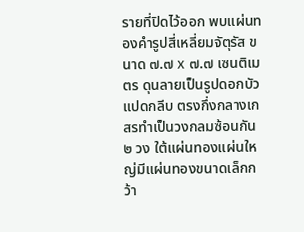รายที่ปิดไว้ออก พบแผ่นทองคำรูปสี่เหลี่ยมจัตุรัส ขนาด ๗.๗ x ๗.๗ เซนติเมตร ดุนลายเป็นรูปดอกบัวแปดกลีบ ตรงกึ่งกลางเกสรทำเป็นวงกลมซ้อนกัน ๒ วง ใต้แผ่นทองแผ่นใหญ่มีแผ่นทองขนาดเล็กกว้า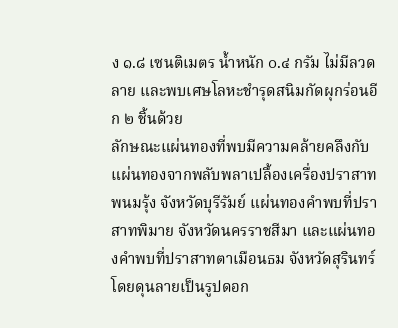ง ๑.๘ เซนติเมตร น้ำหนัก ๐.๔ กรัม ไม่มีลวดลาย และพบเศษโลหะชำรุดสนิมกัดผุกร่อนอีก ๒ ชิ้นด้วย
ลักษณะแผ่นทองที่พบมีความคล้ายคลึงกับแผ่นทองจากพลับพลาเปลื้องเครื่องปราสาทพนมรุ้ง จังหวัดบุรีรัมย์ แผ่นทองคำพบที่ปราสาทพิมาย จังหวัดนครราชสีมา และแผ่นทองคำพบที่ปราสาทตาเมือนธม จังหวัดสุรินทร์ โดยดุนลายเป็นรูปดอก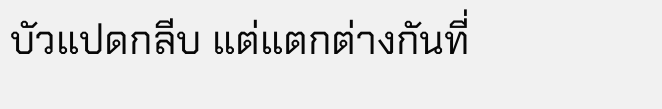บัวแปดกลีบ แต่แตกต่างกันที่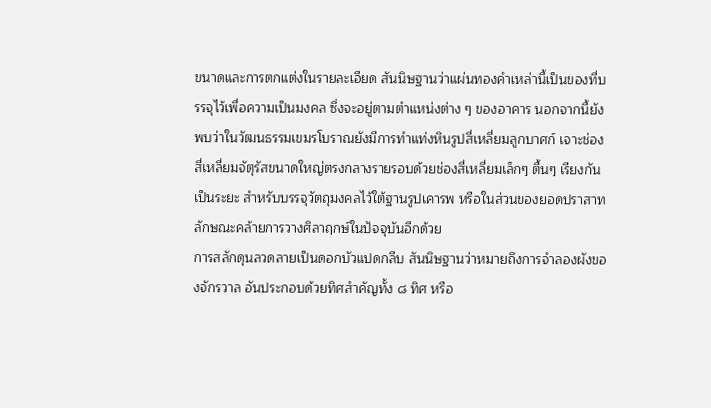ขนาดและการตกแต่งในรายละเอียด สันนิษฐานว่าแผ่นทองคำเหล่านี้เป็นของที่บรรจุไว้เพื่อความเป็นมงคล ซึ่งจะอยู่ตามตำแหน่งต่าง ๆ ของอาคาร นอกจากนี้ยังพบว่าในวัฒนธรรมเขมรโบราณยังมีการทำแท่งหินรูปสี่เหลี่ยมลูกบาศก์ เจาะช่องสี่เหลี่ยมจัตุรัสขนาดใหญ่ตรงกลางรายรอบด้วยช่องสี่เหลี่ยมเล็กๆ ตื้นๆ เรียงกันเป็นระยะ สำหรับบรรจุวัตถุมงคลไว้ใต้ฐานรูปเคารพ หรือในส่วนของยอดปราสาทลักษณะคล้ายการวางศิลาฤกษ์ในปัจจุบันอีกด้วย
การสลักดุนลวดลายเป็นดอกบัวแปดกลีบ สันนิษฐานว่าหมายถึงการจำลองผังของจักรวาล อันประกอบด้วยทิศสำคัญทั้ง ๘ ทิศ หรือ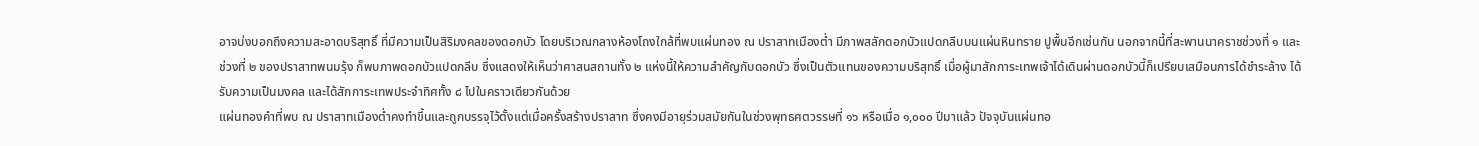อาจบ่งบอกถึงความสะอาดบริสุทธิ์ ที่มีความเป็นสิริมงคลของดอกบัว โดยบริเวณกลางห้องโถงใกล้ที่พบแผ่นทอง ณ ปราสาทเมืองต่ำ มีภาพสลักดอกบัวแปดกลีบบนแผ่นหินทราย ปูพื้นอีกเช่นกัน นอกจากนี้ที่สะพานนาคราชช่วงที่ ๑ และช่วงที่ ๒ ของปราสาทพนมรุ้ง ก็พบภาพดอกบัวแปดกลีบ ซึ่งแสดงให้เห็นว่าศาสนสถานทั้ง ๒ แห่งนี้ให้ความสำคัญกับดอกบัว ซึ่งเป็นตัวแทนของความบริสุทธิ์ เมื่อผู้มาสักการะเทพเจ้าได้เดินผ่านดอกบัวนี้ก็เปรียบเสมือนการได้ชำระล้าง ได้รับความเป็นมงคล และได้สักการะเทพประจำทิศทั้ง ๘ ไปในคราวเดียวกันด้วย
แผ่นทองคำที่พบ ณ ปราสาทเมืองต่ำคงทำขึ้นและถูกบรรจุไว้ตั้งแต่เมื่อครั้งสร้างปราสาท ซึ่งคงมีอายุร่วมสมัยกันในช่วงพุทธศตวรรษที่ ๑๖ หรือเมื่อ ๑,๐๐๐ ปีมาแล้ว ปัจจุบันแผ่นทอ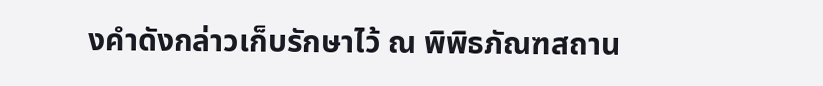งคำดังกล่าวเก็บรักษาไว้ ณ พิพิธภัณฑสถาน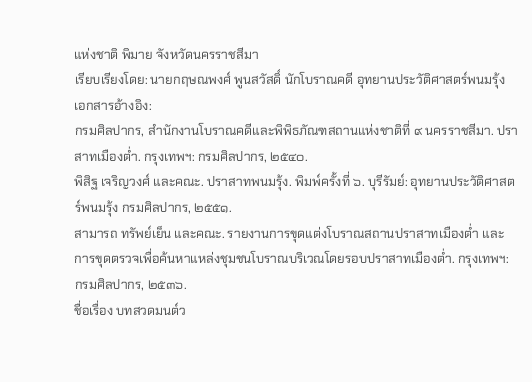แห่งชาติ พิมาย จังหวัดนครราชสีมา
เรียบเรียงโดย: นายกฤษณพงศ์ พูนสวัสดิ์ นักโบราณคดี อุทยานประวัติศาสตร์พนมรุ้ง
เอกสารอ้างอิง:
กรมศิลปากร, สำนักงานโบราณคดีและพิพิธภัณฑสถานแห่งชาติที่ ๙ นครราชสีมา. ปราสาทเมืองต่ำ. กรุงเทพฯ: กรมศิลปากร, ๒๕๔๐.
พิสิฐ เจริญวงศ์ และคณะ. ปราสาทพนมรุ้ง. พิมพ์ครั้งที่ ๖. บุรีรัมย์: อุทยานประวัติศาสตร์พนมรุ้ง กรมศิลปากร, ๒๕๕๑.
สามารถ ทรัพย์เย็น และคณะ. รายงานการขุดแต่งโบราณสถานปราสาทเมืองต่ำ และการขุดตรวจเพื่อค้นหาแหล่งชุมชนโบราณบริเวณโดยรอบปราสาทเมืองต่ำ. กรุงเทพฯ: กรมศิลปากร, ๒๕๓๖.
ชื่อเรื่อง บทสวดมนต์ว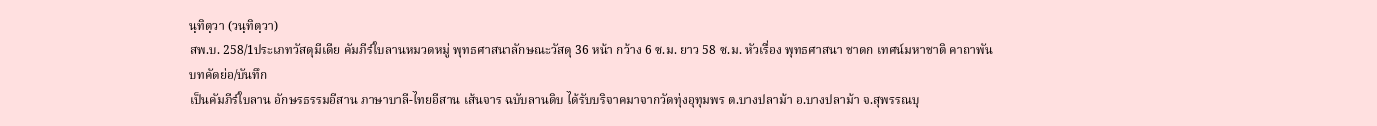นฺทิตฺวา (วนฺทิตฺวา)
สพ.บ. 258/1ประเภทวัสดุมีเดีย คัมภีร์ใบลานหมวดหมู่ พุทธศาสนาลักษณะวัสดุ 36 หน้า กว้าง 6 ซ.ม. ยาว 58 ซ.ม. หัวเรื่อง พุทธศาสนา ชาดก เทศน์มหาชาติ คาถาพัน
บทคัดย่อ/บันทึก
เป็นคัมภีร์ใบลาน อักษรธรรมอีสาน ภาษาบาลี-ไทยอีสาน เส้นจาร ฉบับลานดิบ ได้รับบริจาคมาจากวัดทุ่งอุทุมพร ต.บางปลาม้า อ.บางปลาม้า จ.สุพรรณบุ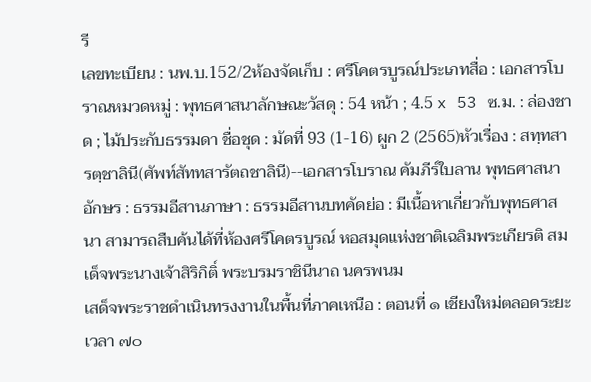รี
เลขทะเบียน : นพ.บ.152/2ห้องจัดเก็บ : ศรีโคตรบูรณ์ประเภทสื่อ : เอกสารโบราณหมวดหมู่ : พุทธศาสนาลักษณะวัสดุ : 54 หน้า ; 4.5 x 53 ซ.ม. : ล่องชาด ; ไม้ประกับธรรมดา ชื่อชุด : มัดที่ 93 (1-16) ผูก 2 (2565)หัวเรื่อง : สทฺทสารตฺชาลินี(ศัพท์สัททสารัตถชาลินี)--เอกสารโบราณ คัมภีร์ใบลาน พุทธศาสนาอักษร : ธรรมอีสานภาษา : ธรรมอีสานบทคัดย่อ : มีเนื้อหาเกี่ยวกับพุทธศาสนา สามารถสืบค้นได้ที่ห้องศรีโคตรบูรณ์ หอสมุดแห่งชาติเฉลิมพระเกียรติ สมเด็จพระนางเจ้าสิริกิติ์ พระบรมราชินีนาถ นครพนม
เสด็จพระราชดำเนินทรงงานในพื้นที่ภาคเหนือ : ตอนที่ ๑ เชียงใหม่ตลอดระยะเวลา ๗๐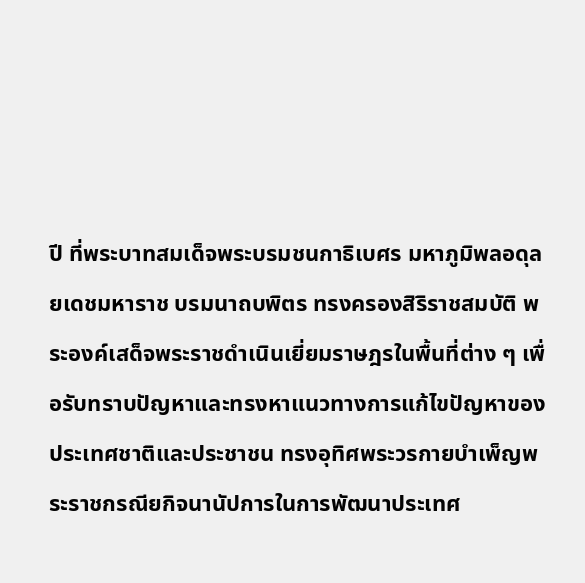ปี ที่พระบาทสมเด็จพระบรมชนกาธิเบศร มหาภูมิพลอดุลยเดชมหาราช บรมนาถบพิตร ทรงครองสิริราชสมบัติ พระองค์เสด็จพระราชดำเนินเยี่ยมราษฎรในพื้นที่ต่าง ๆ เพื่อรับทราบปัญหาและทรงหาแนวทางการแก้ไขปัญหาของประเทศชาติและประชาชน ทรงอุทิศพระวรกายบำเพ็ญพระราชกรณียกิจนานัปการในการพัฒนาประเทศ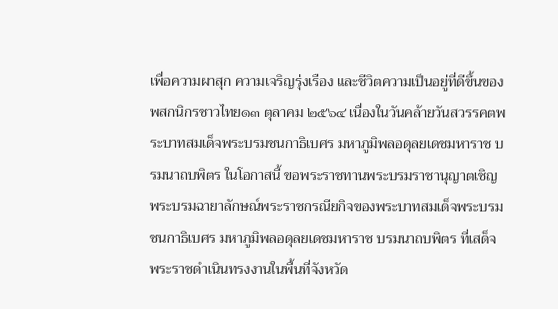เพื่อความผาสุก ความเจริญรุ่งเรือง และชีวิตความเป็นอยู่ที่ดีขึ้นของพสกนิกรชาวไทย๑๓ ตุลาคม ๒๕๖๔ เนื่องในวันคล้ายวันสวรรคตพระบาทสมเด็จพระบรมชนกาธิเบศร มหาภูมิพลอดุลยเดชมหาราช บรมนาถบพิตร ในโอกาสนี้ ขอพระราชทานพระบรมราชานุญาตเชิญพระบรมฉายาลักษณ์พระราชกรณียกิจของพระบาทสมเด็จพระบรมชนกาธิเบศร มหาภูมิพลอดุลยเดชมหาราช บรมนาถบพิตร ที่เสด็จพระราชดำเนินทรงงานในพื้นที่จังหวัด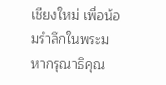เชียงใหม่ เพื่อน้อมรำลึกในพระมหากรุณาธิคุณ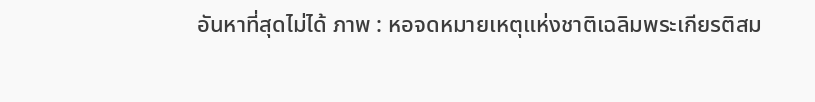อันหาที่สุดไม่ได้ ภาพ : หอจดหมายเหตุแห่งชาติเฉลิมพระเกียรติสม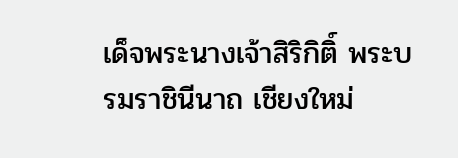เด็จพระนางเจ้าสิริกิติ์ พระบรมราชินีนาถ เชียงใหม่